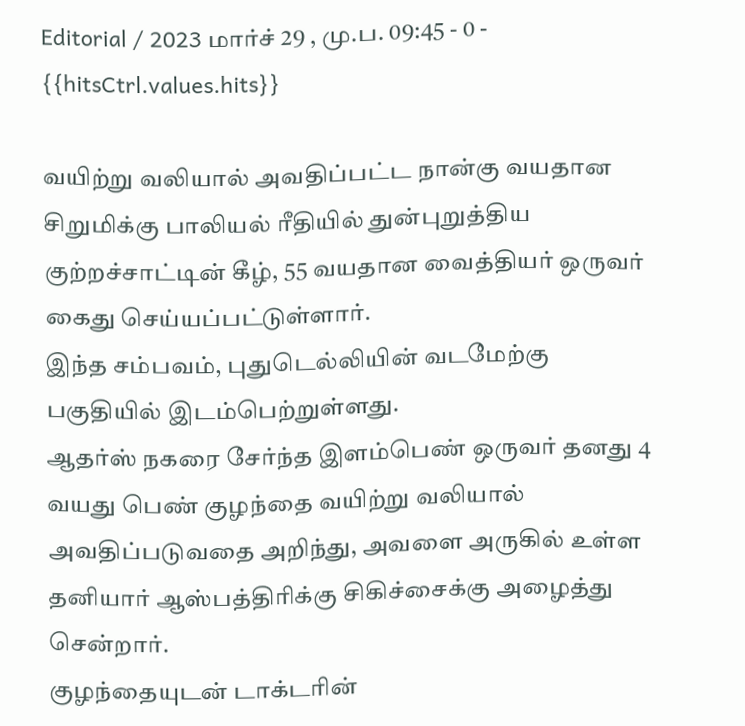Editorial / 2023 மார்ச் 29 , மு.ப. 09:45 - 0 - {{hitsCtrl.values.hits}}

வயிற்று வலியால் அவதிப்பட்ட நான்கு வயதான சிறுமிக்கு பாலியல் ரீதியில் துன்புறுத்திய குற்றச்சாட்டின் கீழ், 55 வயதான வைத்தியர் ஒருவர் கைது செய்யப்பட்டுள்ளார்.
இந்த சம்பவம், புதுடெல்லியின் வடமேற்கு பகுதியில் இடம்பெற்றுள்ளது.
ஆதர்ஸ் நகரை சேர்ந்த இளம்பெண் ஒருவர் தனது 4 வயது பெண் குழந்தை வயிற்று வலியால் அவதிப்படுவதை அறிந்து, அவளை அருகில் உள்ள தனியார் ஆஸ்பத்திரிக்கு சிகிச்சைக்கு அழைத்து சென்றார்.
குழந்தையுடன் டாக்டரின்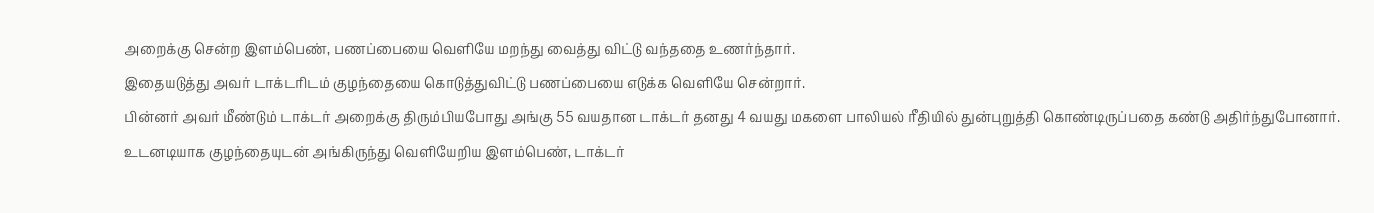அறைக்கு சென்ற இளம்பெண், பணப்பையை வெளியே மறந்து வைத்து விட்டு வந்ததை உணர்ந்தார்.
இதையடுத்து அவர் டாக்டரிடம் குழந்தையை கொடுத்துவிட்டு பணப்பையை எடுக்க வெளியே சென்றார்.
பின்னர் அவர் மீண்டும் டாக்டர் அறைக்கு திரும்பியபோது அங்கு 55 வயதான டாக்டர் தனது 4 வயது மகளை பாலியல் ரீதியில் துன்புறுத்தி கொண்டிருப்பதை கண்டு அதிர்ந்துபோனார்.
உடனடியாக குழந்தையுடன் அங்கிருந்து வெளியேறிய இளம்பெண், டாக்டர்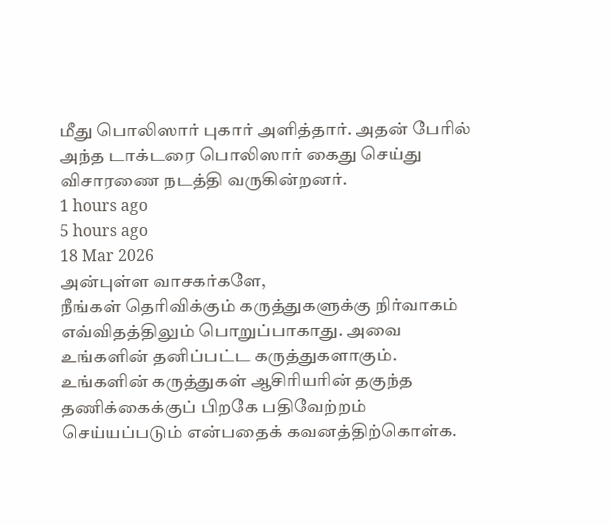மீது பொலிஸார் புகார் அளித்தார். அதன் பேரில் அந்த டாக்டரை பொலிஸார் கைது செய்து விசாரணை நடத்தி வருகின்றனர்.
1 hours ago
5 hours ago
18 Mar 2026
அன்புள்ள வாசகர்களே,
நீங்கள் தெரிவிக்கும் கருத்துகளுக்கு நிர்வாகம் எவ்விதத்திலும் பொறுப்பாகாது. அவை உங்களின் தனிப்பட்ட கருத்துகளாகும். உங்களின் கருத்துகள் ஆசிரியரின் தகுந்த தணிக்கைக்குப் பிறகே பதிவேற்றம் செய்யப்படும் என்பதைக் கவனத்திற்கொள்க.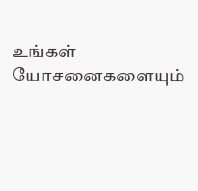உங்கள் யோசனைகளையும்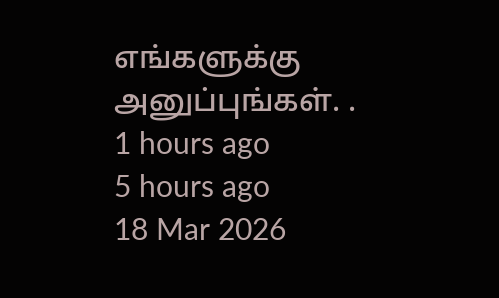எங்களுக்கு அனுப்புங்கள். .
1 hours ago
5 hours ago
18 Mar 2026